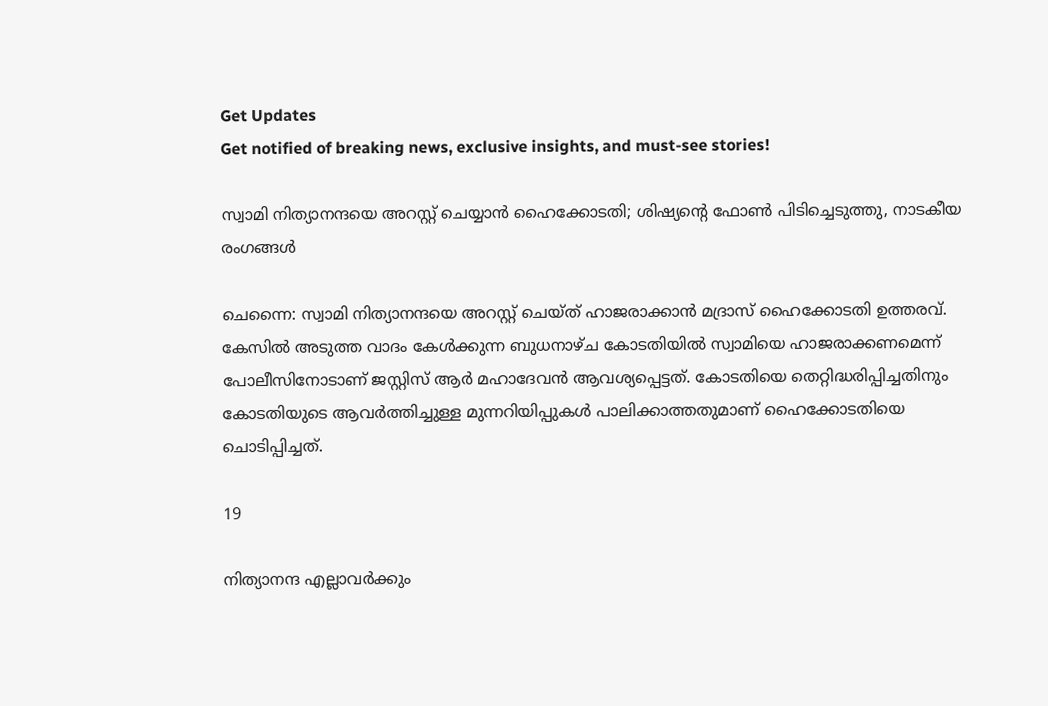Get Updates
Get notified of breaking news, exclusive insights, and must-see stories!

സ്വാമി നിത്യാനന്ദയെ അറസ്റ്റ് ചെയ്യാന്‍ ഹൈക്കോടതി; ശിഷ്യന്റെ ഫോണ്‍ പിടിച്ചെടുത്തു, നാടകീയ രംഗങ്ങള്‍

ചെന്നൈ: സ്വാമി നിത്യാനന്ദയെ അറസ്റ്റ് ചെയ്ത് ഹാജരാക്കാന്‍ മദ്രാസ് ഹൈക്കോടതി ഉത്തരവ്. കേസില്‍ അടുത്ത വാദം കേള്‍ക്കുന്ന ബുധനാഴ്ച കോടതിയില്‍ സ്വാമിയെ ഹാജരാക്കണമെന്ന് പോലീസിനോടാണ് ജസ്റ്റിസ് ആര്‍ മഹാദേവന്‍ ആവശ്യപ്പെട്ടത്. കോടതിയെ തെറ്റിദ്ധരിപ്പിച്ചതിനും കോടതിയുടെ ആവര്‍ത്തിച്ചുള്ള മുന്നറിയിപ്പുകള്‍ പാലിക്കാത്തതുമാണ് ഹൈക്കോടതിയെ ചൊടിപ്പിച്ചത്.

19

നിത്യാനന്ദ എല്ലാവര്‍ക്കും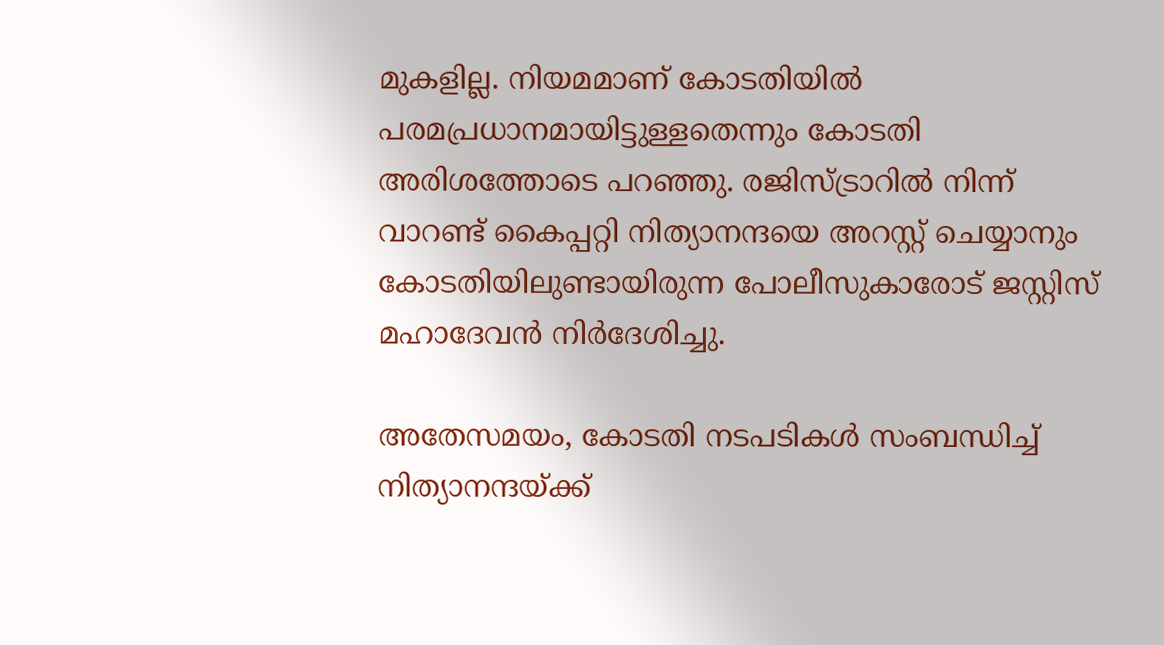മുകളില്ല. നിയമമാണ് കോടതിയില്‍ പരമപ്രധാനമായിട്ടുള്ളതെന്നും കോടതി അരിശത്തോടെ പറഞ്ഞു. രജിസ്ട്രാറില്‍ നിന്ന് വാറണ്ട് കൈപ്പറ്റി നിത്യാനന്ദയെ അറസ്റ്റ് ചെയ്യാനും കോടതിയിലുണ്ടായിരുന്ന പോലീസുകാരോട് ജസ്റ്റിസ് മഹാദേവന്‍ നിര്‍ദേശിച്ചു.

അതേസമയം, കോടതി നടപടികള്‍ സംബന്ധിച്ച് നിത്യാനന്ദയ്ക്ക്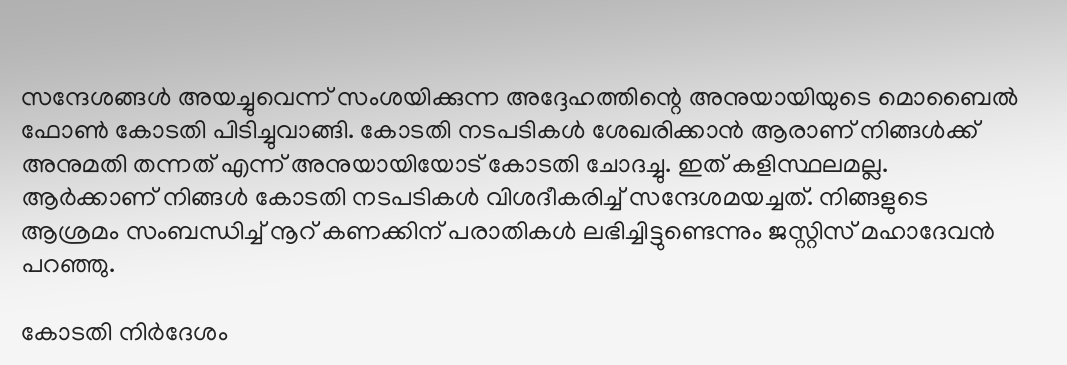സന്ദേശങ്ങള്‍ അയച്ചുവെന്ന് സംശയിക്കുന്ന അദ്ദേഹത്തിന്റെ അനുയായിയുടെ മൊബൈല്‍ ഫോണ്‍ കോടതി പിടിച്ചുവാങ്ങി. കോടതി നടപടികള്‍ ശേഖരിക്കാന്‍ ആരാണ് നിങ്ങള്‍ക്ക് അനുമതി തന്നത് എന്ന് അനുയായിയോട് കോടതി ചോദച്ചു. ഇത് കളിസ്ഥലമല്ല. ആര്‍ക്കാണ് നിങ്ങള്‍ കോടതി നടപടികള്‍ വിശദീകരിച്ച് സന്ദേശമയച്ചത്. നിങ്ങളുടെ ആശ്രമം സംബന്ധിച്ച് നൂറ് കണക്കിന് പരാതികള്‍ ലഭിച്ചിട്ടുണ്ടെന്നും ജസ്റ്റിസ് മഹാദേവന്‍ പറഞ്ഞു.

കോടതി നിര്‍ദേശം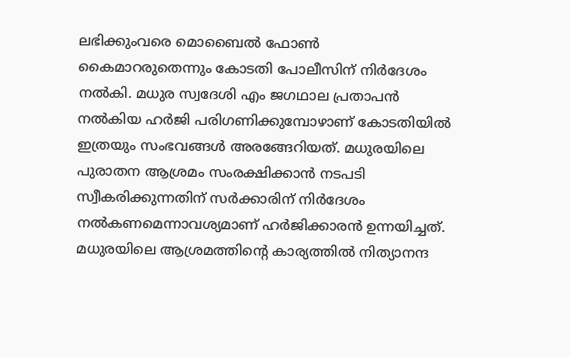ലഭിക്കുംവരെ മൊബൈല്‍ ഫോണ്‍ കൈമാറരുതെന്നും കോടതി പോലീസിന് നിര്‍ദേശം നല്‍കി. മധുര സ്വദേശി എം ജഗഥാല പ്രതാപന്‍ നല്‍കിയ ഹര്‍ജി പരിഗണിക്കുമ്പോഴാണ് കോടതിയില്‍ ഇത്രയും സംഭവങ്ങള്‍ അരങ്ങേറിയത്. മധുരയിലെ പുരാതന ആശ്രമം സംരക്ഷിക്കാന്‍ നടപടി സ്വീകരിക്കുന്നതിന് സര്‍ക്കാരിന് നിര്‍ദേശം നല്‍കണമെന്നാവശ്യമാണ് ഹര്‍ജിക്കാരന്‍ ഉന്നയിച്ചത്. മധുരയിലെ ആശ്രമത്തിന്റെ കാര്യത്തില്‍ നിത്യാനന്ദ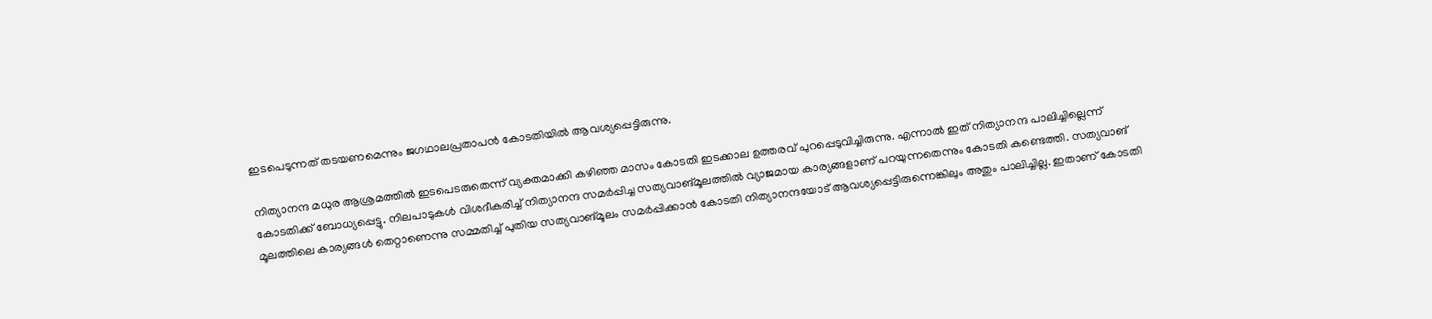ഇടപെടുന്നത് തടയണമെന്നും ജഗഥാലപ്രതാപന്‍ കോടതിയില്‍ ആവശ്യപ്പെട്ടിരുന്നു.

നിത്യാനന്ദ മധുര ആശ്രമത്തില്‍ ഇടപെടരുതെന്ന് വ്യക്തമാക്കി കഴിഞ്ഞ മാസം കോടതി ഇടക്കാല ഉത്തരവ് പുറപ്പെടുവിച്ചിരുന്നു. എന്നാല്‍ ഇത് നിത്യാനന്ദ പാലിച്ചില്ലെന്ന് കോടതിക്ക് ബോധ്യപ്പെട്ടു. നിലപാടുകള്‍ വിശദീകരിച്ച് നിത്യാനന്ദ സമര്‍പ്പിച്ച സത്യവാങ്മൂലത്തില്‍ വ്യാജമായ കാര്യങ്ങളാണ് പറയുന്നതെന്നും കോടതി കണ്ടെത്തി. സത്യവാങ് മൂലത്തിലെ കാര്യങ്ങള്‍ തെറ്റാണെന്നു സമ്മതിച്ച് പുതിയ സത്യവാങ്മൂലം സമര്‍പ്പിക്കാന്‍ കോടതി നിത്യാനന്ദയോട് ആവശ്യപ്പെട്ടിരുന്നെങ്കിലും അതും പാലിച്ചില്ല. ഇതാണ് കോടതി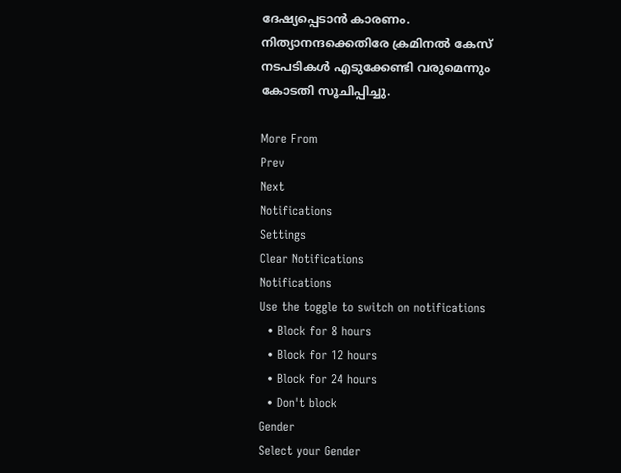ദേഷ്യപ്പെടാന്‍ കാരണം. നിത്യാനന്ദക്കെതിരേ ക്രമിനല്‍ കേസ് നടപടികള്‍ എടുക്കേണ്ടി വരുമെന്നും കോടതി സൂചിപ്പിച്ചു.

More From
Prev
Next
Notifications
Settings
Clear Notifications
Notifications
Use the toggle to switch on notifications
  • Block for 8 hours
  • Block for 12 hours
  • Block for 24 hours
  • Don't block
Gender
Select your Gender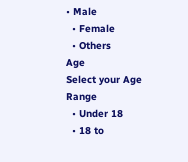• Male
  • Female
  • Others
Age
Select your Age Range
  • Under 18
  • 18 to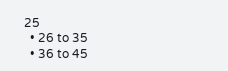25
  • 26 to 35
  • 36 to 45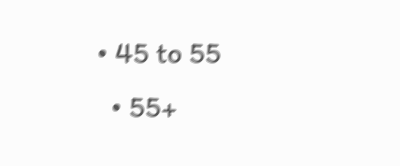• 45 to 55
  • 55+